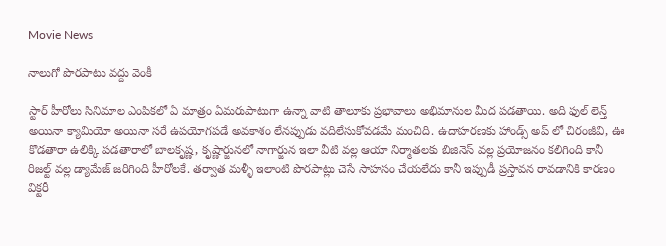Movie News

నాలుగో పొరపాటు వద్దు వెంకీ

స్టార్ హీరోలు సినిమాల ఎంపికలో ఏ మాత్రం ఏమరుపాటుగా ఉన్నా వాటి తాలూకు ప్రభావాలు అభిమానుల మీద పడతాయి. అది ఫుల్ లెన్త్ అయినా క్యామియో అయినా సరే ఉపయోగపడే అవకాశం లేనప్పుడు వదిలేసుకోవడమే మంచిది. ఉదాహరణకు హాండ్స్ అప్ లో చిరంజీవి, ఊ కొడతారా ఉలిక్కి పడతారాలో బాలకృష్ణ, కృష్ణార్జునలో నాగార్జున ఇలా వీటి వల్ల ఆయా నిర్మాతలకు బిజినెస్ వల్ల ప్రయోజనం కలిగింది కానీ రిజల్ట్ వల్ల డ్యామేజ్ జరిగింది హీరోలకే. తర్వాత మళ్ళీ ఇలాంటి పొరపాట్లు చెసే సాహసం చేయలేదు కానీ ఇప్పుడీ ప్రస్తావన రావడానికి కారణం విక్టరీ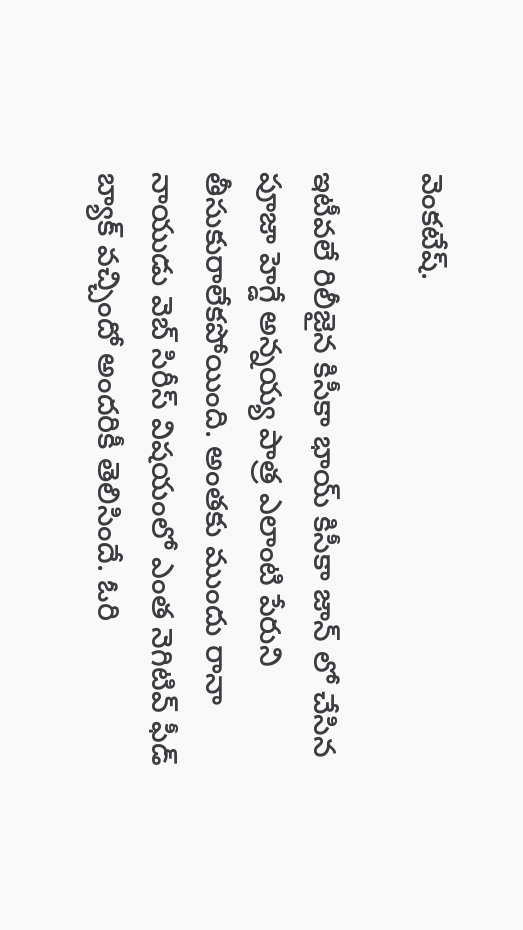వెంకటేష్.

ఇటీవలే రిలీజైన కిసీకా భాయ్ కిసీకా జాన్ లో చేసిన పూజా హెగ్డే అన్నయ్య పాత్ర ఎలాంటి పేరుని తీసుకురాలేకపోయింది. అంతకు ముందు రానా నాయుడు వెబ్ సిరీస్ విషయంలో ఎంత నెగిటివ్ ఫీడ్ బ్యాక్ వచ్చిందో అందరికీ తెలిసిందే. ఓరి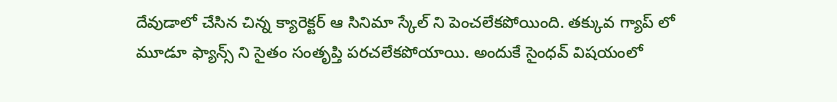దేవుడాలో చేసిన చిన్న క్యారెక్టర్ ఆ సినిమా స్కేల్ ని పెంచలేకపోయింది. తక్కువ గ్యాప్ లో మూడూ ఫ్యాన్స్ ని సైతం సంతృప్తి పరచలేకపోయాయి. అందుకే సైంధవ్ విషయంలో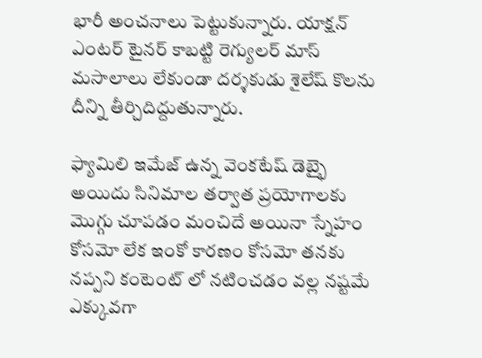భారీ అంచనాలు పెట్టుకున్నారు. యాక్షన్ ఎంటర్ టైనర్ కాబట్టి రెగ్యులర్ మాస్ మసాలాలు లేకుండా దర్శకుడు శైలేష్ కొలను దీన్ని తీర్చిదిద్దుతున్నారు.

ఫ్యామిలి ఇమేజ్ ఉన్న వెంకటేష్ డెబ్భై అయిదు సినిమాల తర్వాత ప్రయోగాలకు మొగ్గు చూపడం మంచిదే అయినా స్నేహం కోసమో లేక ఇంకో కారణం కోసమో తనకు నప్పని కంటెంట్ లో నటించడం వల్ల నష్టమే ఎక్కువగా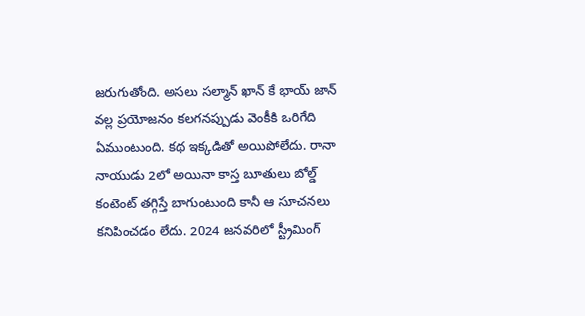జరుగుతోంది. అసలు సల్మాన్ ఖాన్ కే భాయ్ జాన్ వల్ల ప్రయోజనం కలగనప్పుడు వెంకీకి ఒరిగేది ఏముంటుంది. కథ ఇక్కడితో అయిపోలేదు. రానా నాయుడు 2లో అయినా కాస్త బూతులు బోల్డ్ కంటెంట్ తగ్గిస్తే బాగుంటుంది కానీ ఆ సూచనలు కనిపించడం లేదు. 2024 జనవరిలో స్ట్రీమింగ్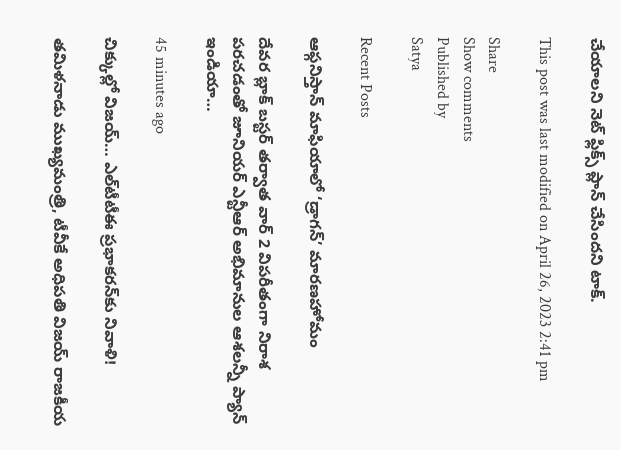చేయాలని నెట్ ఫ్లిక్స్ ప్లాన్ చేసిందని టాక్.

This post was last modified on April 26, 2023 2:41 pm

Share
Show comments
Published by
Satya

Recent Posts

ఆఫ్గనిస్తాన్ మాఫియాలో ‘డ్రాగన్’ మారణహోమం

దేవర బ్లాక్ బస్టర్ తర్వాత వార్ 2 విపరీతంగా నిరాశ పరచడంతో జూనియర్ ఎన్టీఆర్ అభిమానుల ఆశలన్నీ ప్యాన్ ఇండియా…

45 minutes ago

చిక్కుల్లో విజ‌య్‌… ఎల్‌టీటీఈ ప్ర‌భాక‌ర‌న్‌కు నివాళి!

త‌మిళ‌నాడు ముఖ్య‌మంత్రి, టీవీకే అధిప‌తి విజ‌య్ రాజకీయ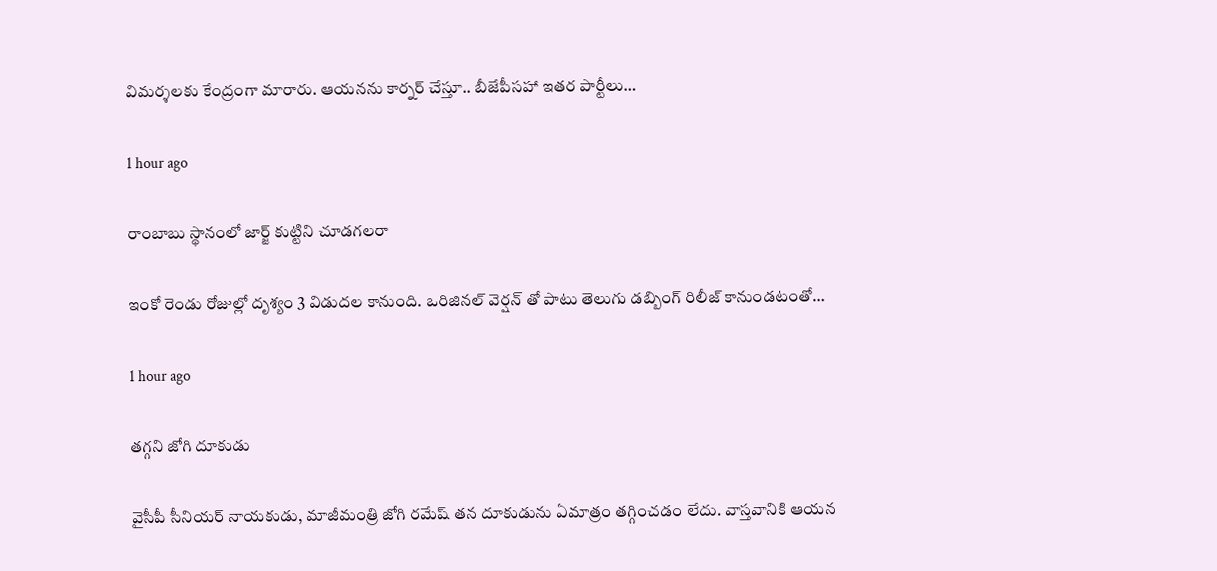విమ‌ర్శ‌ల‌కు కేంద్రంగా మారారు. ఆయ‌న‌ను కార్న‌ర్ చేస్తూ.. బీజేపీస‌హా ఇత‌ర పార్టీలు…

1 hour ago

రాంబాబు స్థానంలో జార్జ్ కుట్టిని చూడగలరా

ఇంకో రెండు రోజుల్లో దృశ్యం 3 విడుదల కానుంది. ఒరిజినల్ వెర్షన్ తో పాటు తెలుగు డబ్బింగ్ రిలీజ్ కానుండటంతో…

1 hour ago

తగ్గని జోగి దూకుడు

వైసీపీ సీనియర్ నాయకుడు, మాజీమంత్రి జోగి రమేష్ తన దూకుడును ఏమాత్రం తగ్గించడం లేదు. వాస్తవానికి ఆయన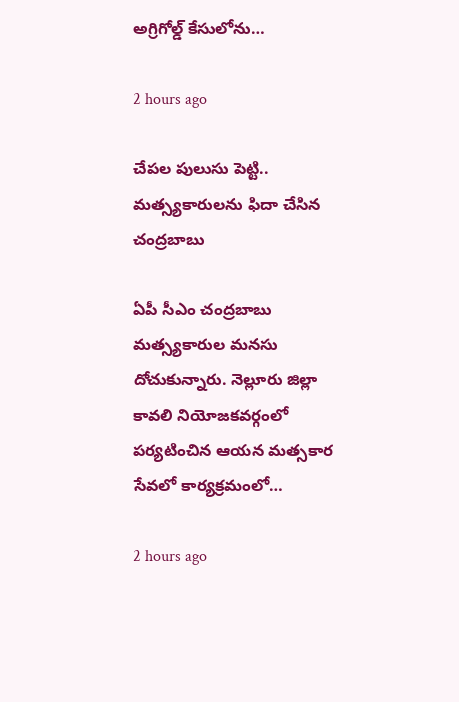అగ్రిగోల్డ్ కేసులోను…

2 hours ago

చేప‌ల పులుసు పెట్టి.. మ‌త్స్యకారుల‌ను ఫిదా చేసిన చంద్ర‌బాబు

ఏపీ సీఎం చంద్ర‌బాబు మ‌త్స్య‌కారుల మ‌న‌సు దోచుకున్నారు. నెల్లూరు జిల్లా కావ‌లి నియోజ‌క‌వ‌ర్గంలో ప‌ర్య‌టించిన ఆయ‌న మ‌త్స‌కార సేవ‌లో కార్య‌క్ర‌మంలో…

2 hours ago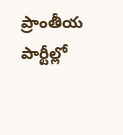ప్రాంతీయ పార్టీల్లో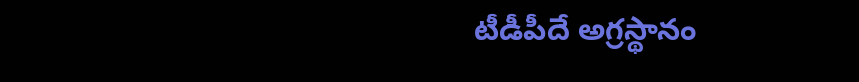టీడీపీదే అగ్రస్థానం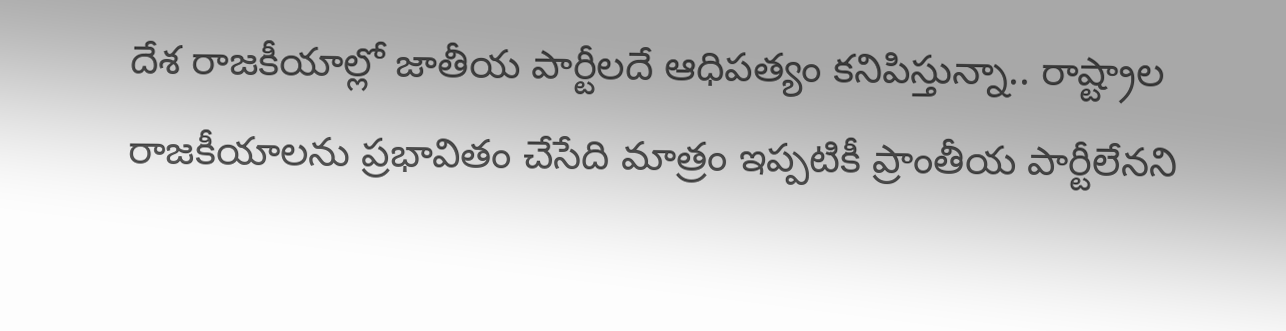దేశ రాజకీయాల్లో జాతీయ పార్టీలదే ఆధిపత్యం కనిపిస్తున్నా.. రాష్ట్రాల రాజకీయాలను ప్రభావితం చేసేది మాత్రం ఇప్పటికీ ప్రాంతీయ పార్టీలేనని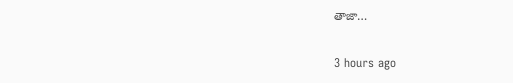తాజా…

3 hours ago